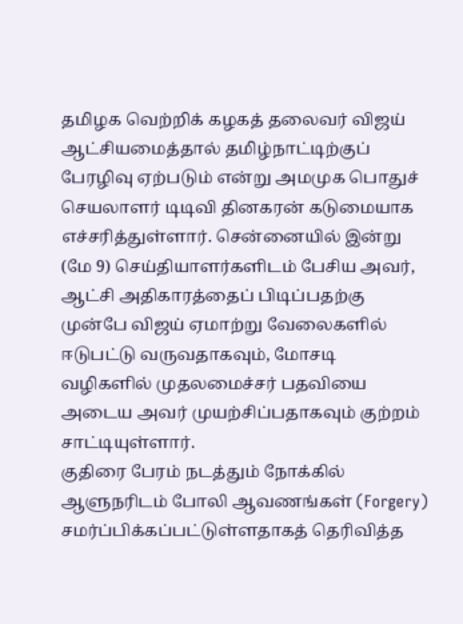தமிழக வெற்றிக் கழகத் தலைவர் விஜய் ஆட்சியமைத்தால் தமிழ்நாட்டிற்குப் பேரழிவு ஏற்படும் என்று அமமுக பொதுச் செயலாளர் டிடிவி தினகரன் கடுமையாக எச்சரித்துள்ளார். சென்னையில் இன்று (மே 9) செய்தியாளர்களிடம் பேசிய அவர், ஆட்சி அதிகாரத்தைப் பிடிப்பதற்கு முன்பே விஜய் ஏமாற்று வேலைகளில் ஈடுபட்டு வருவதாகவும், மோசடி வழிகளில் முதலமைச்சர் பதவியை அடைய அவர் முயற்சிப்பதாகவும் குற்றம் சாட்டியுள்ளார்.
குதிரை பேரம் நடத்தும் நோக்கில் ஆளுநரிடம் போலி ஆவணங்கள் (Forgery) சமர்ப்பிக்கப்பட்டுள்ளதாகத் தெரிவித்த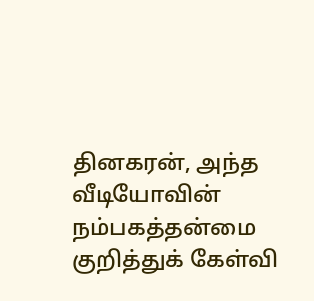தினகரன், அந்த வீடியோவின் நம்பகத்தன்மை குறித்துக் கேள்வி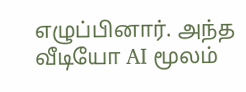எழுப்பினார். அந்த வீடியோ AI மூலம்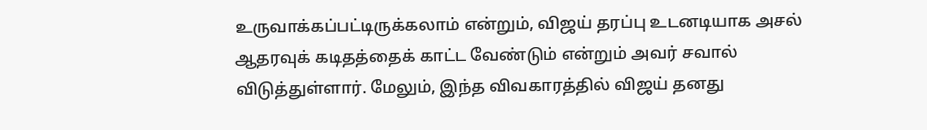உருவாக்கப்பட்டிருக்கலாம் என்றும், விஜய் தரப்பு உடனடியாக அசல் ஆதரவுக் கடிதத்தைக் காட்ட வேண்டும் என்றும் அவர் சவால் விடுத்துள்ளார். மேலும், இந்த விவகாரத்தில் விஜய் தனது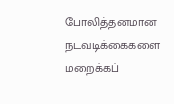போலித்தனமான நடவடிக்கைகளை மறைக்கப்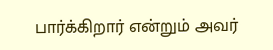பார்க்கிறார் என்றும் அவர்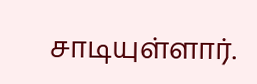சாடியுள்ளார்.